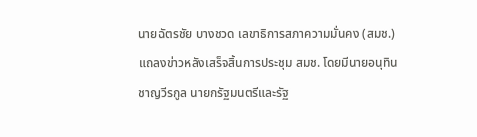นายฉัตรชัย บางชวด เลขาธิการสภาความมั่นคง (สมช.) แถลงข่าวหลังเสร็จสิ้นการประชุม สมช. โดยมีนายอนุทิน ชาญวีรกูล นายกรัฐมนตรีและรัฐ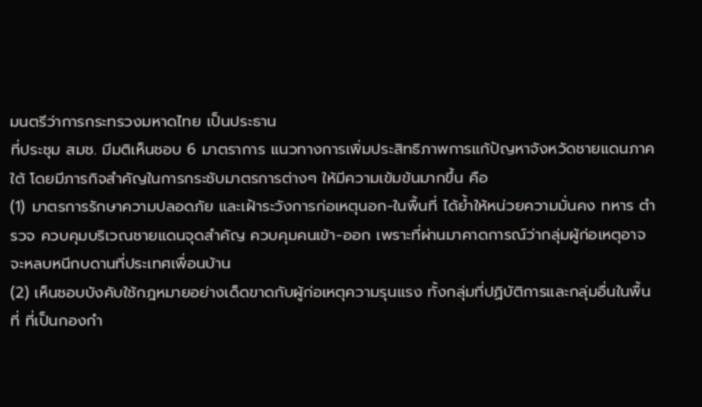มนตรีว่าการกระทรวงมหาดไทย เป็นประธาน
ที่ประชุม สมช. มีมติเห็นชอบ 6 มาตราการ แนวทางการเพิ่มประสิทธิภาพการแก้ปัญหาจังหวัดชายแดนภาคใต้ โดยมีภารกิจสำคัญในการกระชับมาตรการต่างๆ ให้มีความเข้มข้นมากขึ้น คือ
(1) มาตรการรักษาความปลอดภัย และเฝ้าระวังการก่อเหตุนอก-ในพื้นที่ ได้ย้ำให้หน่วยความมั่นคง ทหาร ตำรวจ ควบคุมบริเวณชายแดนจุดสำคัญ ควบคุมคนเข้า-ออก เพราะที่ผ่านมาคาดการณ์ว่ากลุ่มผู้ก่อเหตุอาจจะหลบหนีกบดานที่ประเทศเพื่อนบ้าน
(2) เห็นชอบบังคับใช้กฎหมายอย่างเด็ดขาดกับผู้ก่อเหตุความรุนแรง ทั้งกลุ่มที่ปฏิบัติการและกลุ่มอื่นในพื้นที่ ที่เป็นกองกำ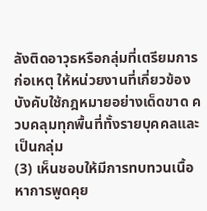ลังติดอาวุธหรือกลุ่มที่เตรียมการก่อเหตุ ให้หน่วยงานที่เกี่ยวข้องบังคับใช้กฎหมายอย่างเด็ดขาด ควบคลุมทุกพื้นที่ทั้งรายบุคคลและเป็นกลุ่ม
(3) เห็นชอบให้มีการทบทวนเนื้อหาการพูดคุย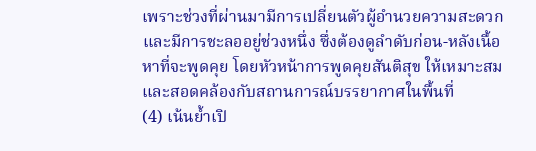เพราะช่วงที่ผ่านมามีการเปลี่ยนตัวผู้อำนวยความสะดวก และมีการชะลออยู่ช่วงหนึ่ง ซึ่งต้องดูลำดับก่อน-หลังเนื้อหาที่จะพูดคุย โดยหัวหน้าการพูดคุยสันติสุข ให้เหมาะสมและสอดคล้องกับสถานการณ์บรรยากาศในพื้นที่
(4) เน้นย้ำเปิ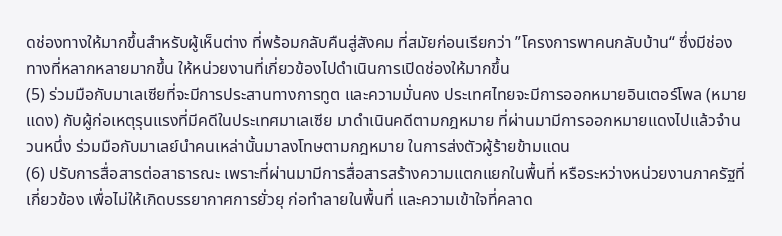ดช่องทางให้มากขึ้นสำหรับผู้เห็นต่าง ที่พร้อมกลับคืนสู่สังคม ที่สมัยก่อนเรียกว่า ”โครงการพาคนกลับบ้าน“ ซึ่งมีช่องทางที่หลากหลายมากขึ้น ให้หน่วยงานที่เกี่ยวข้องไปดำเนินการเปิดช่องให้มากขึ้น
(5) ร่วมมือกับมาเลเซียที่จะมีการประสานทางการทูต และความมั่นคง ประเทศไทยจะมีการออกหมายอินเตอร์โพล (หมายแดง) กับผู้ก่อเหตุรุนแรงที่มีคดีในประเทศมาเลเซีย มาดำเนินคดีตามกฎหมาย ที่ผ่านมามีการออกหมายแดงไปแล้วจำนวนหนึ่ง ร่วมมือกับมาเลย์นำคนเหล่านั้นมาลงโทษตามกฎหมาย ในการส่งตัวผู้ร้ายข้ามแดน
(6) ปรับการสื่อสารต่อสาธารณะ เพราะที่ผ่านมามีการสื่อสารสร้างความแตกแยกในพื้นที่ หรือระหว่างหน่วยงานภาครัฐที่เกี่ยวข้อง เพื่อไม่ให้เกิดบรรยากาศการยั่วยุ ก่อทำลายในพื้นที่ และความเข้าใจที่คลาด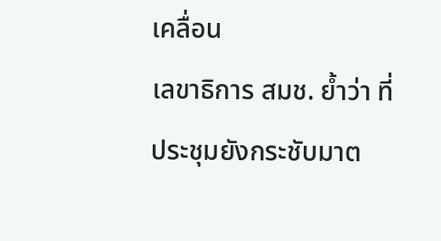เคลื่อน
เลขาธิการ สมช. ย้ำว่า ที่ประชุมยังกระชับมาต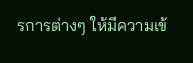รการต่างๆ ให้มีความเข้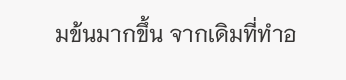มข้นมากขึ้น จากเดิมที่ทำอ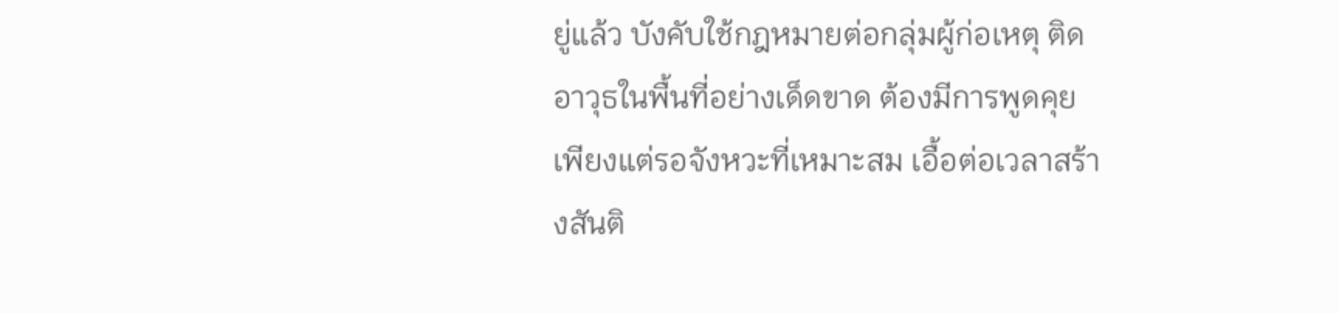ยู่แล้ว บังคับใช้กฎหมายต่อกลุ่มผู้ก่อเหตุ ติดอาวุธในพื้นที่อย่างเด็ดขาด ต้องมีการพูดคุยเพียงแต่รอจังหวะที่เหมาะสม เอื้อต่อเวลาสร้างสันติ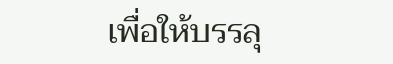เพื่อให้บรรลุ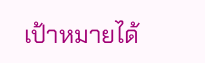เป้าหมายได้